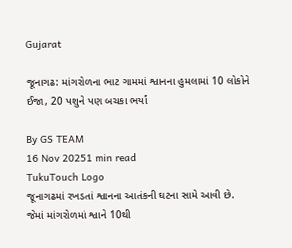Gujarat

જૂનાગઢ: માંગરોળના ભાટ ગામમાં શ્વાનના હુમલામાં 10 લોકોને ઈજા, 20 પશુને પણ બચકા ભર્યાં

By GS TEAM
16 Nov 20251 min read
TukuTouch Logo
જૂનાગઢમાં રખડતાં શ્વાનના આતંકની ઘટના સામે આવી છે. જેમાં માંગરોળમાં શ્વાને 10થી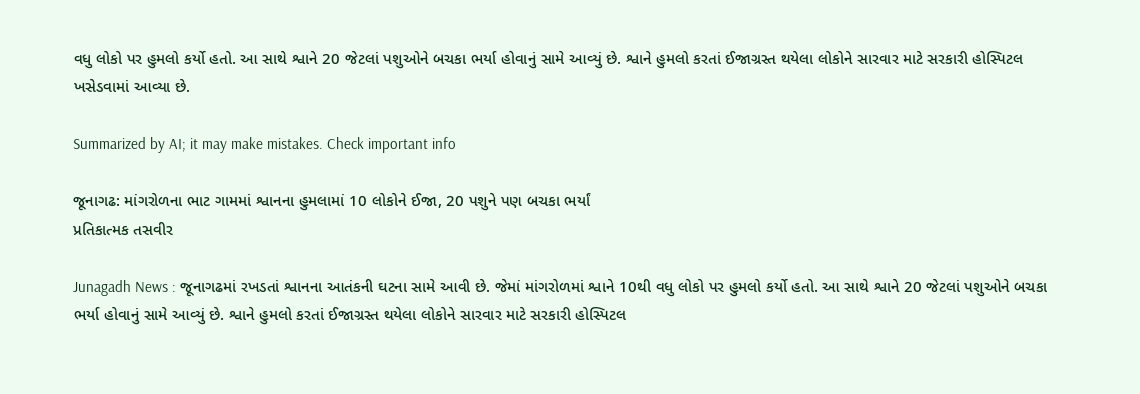વધુ લોકો પર હુમલો કર્યો હતો. આ સાથે શ્વાને 20 જેટલાં પશુઓને બચકા ભર્યા હોવાનું સામે આવ્યું છે. શ્વાને હુમલો કરતાં ઈજાગ્રસ્ત થયેલા લોકોને સારવાર માટે સરકારી હોસ્પિટલ ખસેડવામાં આવ્યા છે.

Summarized by AI; it may make mistakes. Check important info

જૂનાગઢ: માંગરોળના ભાટ ગામમાં શ્વાનના હુમલામાં 10 લોકોને ઈજા, 20 પશુને પણ બચકા ભર્યાં
પ્રતિકાત્મક તસવીર

Junagadh News : જૂનાગઢમાં રખડતાં શ્વાનના આતંકની ઘટના સામે આવી છે. જેમાં માંગરોળમાં શ્વાને 10થી વધુ લોકો પર હુમલો કર્યો હતો. આ સાથે શ્વાને 20 જેટલાં પશુઓને બચકા ભર્યા હોવાનું સામે આવ્યું છે. શ્વાને હુમલો કરતાં ઈજાગ્રસ્ત થયેલા લોકોને સારવાર માટે સરકારી હોસ્પિટલ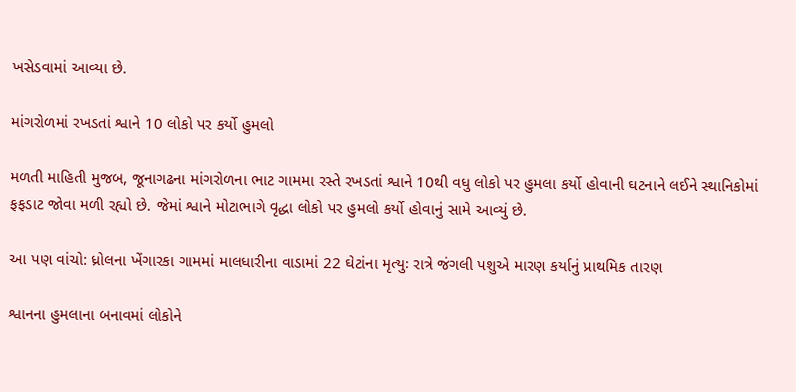ખસેડવામાં આવ્યા છે.

માંગરોળમાં રખડતાં શ્વાને 10 લોકો પર કર્યો હુમલો

મળતી માહિતી મુજબ, જૂનાગઢના માંગરોળના ભાટ ગામમા રસ્તે રખડતાં શ્વાને 10થી વધુ લોકો પર હુમલા કર્યો હોવાની ઘટનાને લઈને સ્થાનિકોમાં ફફડાટ જોવા મળી રહ્યો છે. જેમાં શ્વાને મોટાભાગે વૃદ્ધા લોકો પર હુમલો કર્યો હોવાનું સામે આવ્યું છે.

આ પણ વાંચો: ધ્રોલના ખેંગારકા ગામમાં માલધારીના વાડામાં 22 ઘેટાંના મૃત્યુઃ રાત્રે જંગલી પશુએ મારણ કર્યાનું પ્રાથમિક તારણ

શ્વાનના હુમલાના બનાવમાં લોકોને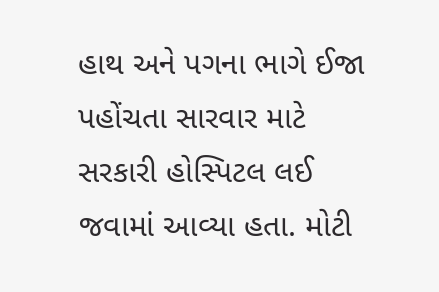હાથ અને પગના ભાગે ઈજા પહોંચતા સારવાર માટે સરકારી હોસ્પિટલ લઈ જવામાં આવ્યા હતા. મોટી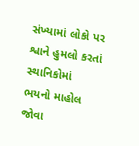સંખ્યામાં લોકો પર શ્વાને હુમલો કરતાં સ્થાનિકોમાં ભયનો માહોલ જોવા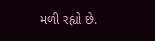મળી રહ્યો છે.